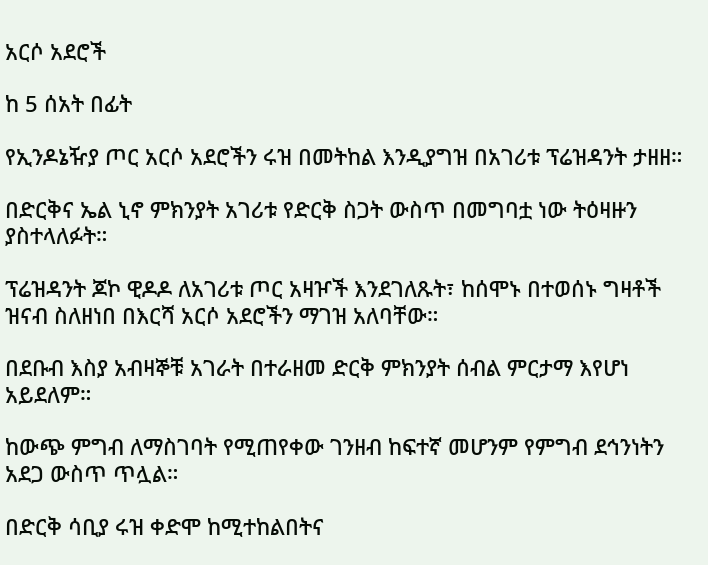አርሶ አደሮች

ከ 5 ሰአት በፊት

የኢንዶኔዥያ ጦር አርሶ አደሮችን ሩዝ በመትከል እንዲያግዝ በአገሪቱ ፕሬዝዳንት ታዘዘ።

በድርቅና ኤል ኒኖ ምክንያት አገሪቱ የድርቅ ስጋት ውስጥ በመግባቷ ነው ትዕዛዙን ያስተላለፉት።

ፕሬዝዳንት ጆኮ ዊዶዶ ለአገሪቱ ጦር አዛዦች እንደገለጹት፣ ከሰሞኑ በተወሰኑ ግዛቶች ዝናብ ስለዘነበ በእርሻ አርሶ አደሮችን ማገዝ አለባቸው።

በደቡብ እስያ አብዛኞቹ አገራት በተራዘመ ድርቅ ምክንያት ሰብል ምርታማ እየሆነ አይደለም።

ከውጭ ምግብ ለማስገባት የሚጠየቀው ገንዘብ ከፍተኛ መሆንም የምግብ ደኅንነትን አደጋ ውስጥ ጥሏል።

በድርቅ ሳቢያ ሩዝ ቀድሞ ከሚተከልበትና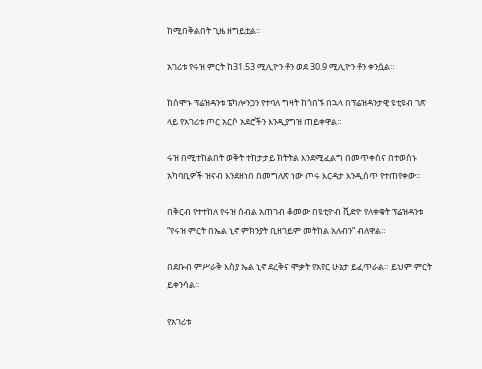ከሚበቅልበት ጊዜ ዘግይቷል።

አገሪቱ የሩዝ ምርት ከ31.53 ሚሊዮን ቶን ወደ 30.9 ሚሊዮን ቶን ቀንሷል።

ከሰሞኑ ፕሬዝዳንቱ ፔካሎንጋን የተባለ ግዛት ከጎበኙ በኋላ በፕሬዝዳንታዊ ዩቲዩብ ገጽ ላይ የአገሪቱ ጦር አርሶ አደሮችን እንዲያግዝ ጠይቀዋል።

ሩዝ በሚተከልበት ወቅት ተከታታይ ክትትል እንደሚፈልግ በመጥቀስና በተወሰኑ አካባቢዎች ዝናብ እንደዘነበ በመግለጽ ነው ጦሩ እርዳታ እንዲሰጥ የተጠየቀው።

በቅርብ የተተከለ የሩዝ ሰብል አጠገብ ቆመው በዩቲዮብ ቪድዮ የለቀቁት ፕሬዝዳንቱ “የሩዝ ምርት በኤል ኒኖ ምክንያት ቢዘገይም መትከል አለብን” ብለዋል።

በደቡብ ምሥራቅ እስያ ኤል ኒኖ ደረቅና ሞቃት የአየር ሁኔታ ይፈጥራል። ይህም ምርት ይቀንሳል።

የአገሪቱ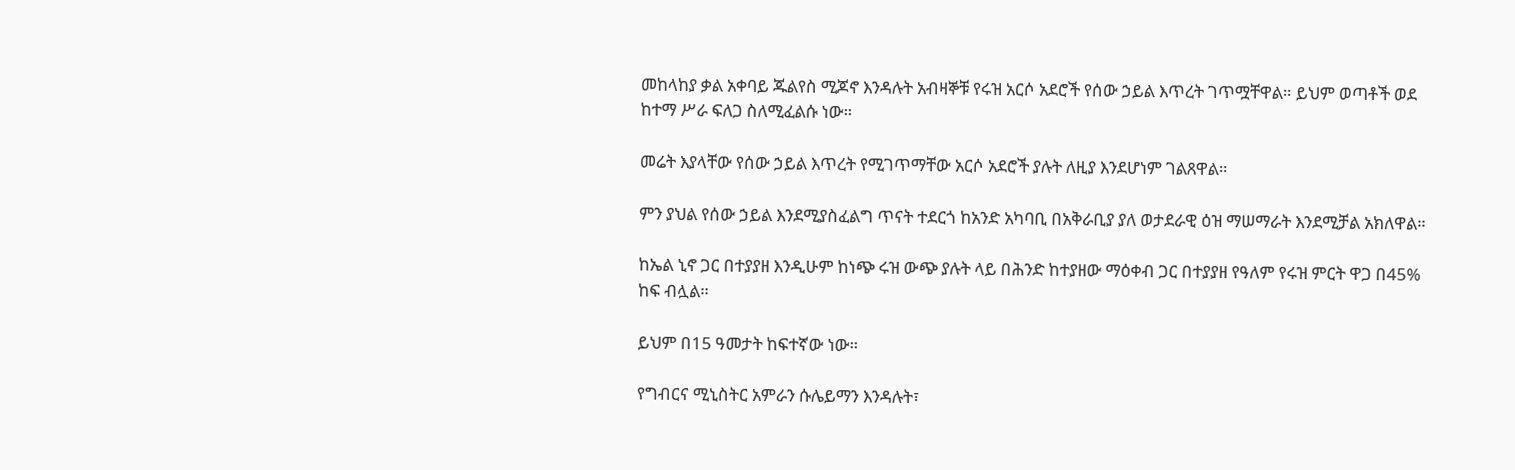መከላከያ ቃል አቀባይ ጁልየስ ሚጆኖ እንዳሉት አብዛኞቹ የሩዝ አርሶ አደሮች የሰው ኃይል እጥረት ገጥሟቸዋል። ይህም ወጣቶች ወደ ከተማ ሥራ ፍለጋ ስለሚፈልሱ ነው።

መሬት እያላቸው የሰው ኃይል እጥረት የሚገጥማቸው አርሶ አደሮች ያሉት ለዚያ እንደሆነም ገልጸዋል።

ምን ያህል የሰው ኃይል እንደሚያስፈልግ ጥናት ተደርጎ ከአንድ አካባቢ በአቅራቢያ ያለ ወታደራዊ ዕዝ ማሠማራት እንደሚቻል አክለዋል።

ከኤል ኒኖ ጋር በተያያዘ እንዲሁም ከነጭ ሩዝ ውጭ ያሉት ላይ በሕንድ ከተያዘው ማዕቀብ ጋር በተያያዘ የዓለም የሩዝ ምርት ዋጋ በ45% ከፍ ብሏል።

ይህም በ15 ዓመታት ከፍተኛው ነው።

የግብርና ሚኒስትር አምራን ሱሌይማን እንዳሉት፣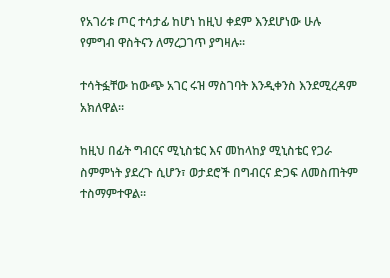የአገሪቱ ጦር ተሳታፊ ከሆነ ከዚህ ቀደም እንደሆነው ሁሉ የምግብ ዋስትናን ለማረጋገጥ ያግዛሉ።

ተሳትፏቸው ከውጭ አገር ሩዝ ማስገባት እንዲቀንስ እንደሚረዳም አክለዋል።

ከዚህ በፊት ግብርና ሚኒስቴር እና መከላከያ ሚኒስቴር የጋራ ስምምነት ያደረጉ ሲሆን፣ ወታደሮች በግብርና ድጋፍ ለመስጠትም ተስማምተዋል።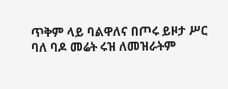ጥቅም ላይ ባልዋለና በጦሩ ይዞታ ሥር ባለ ባዶ መሬት ሩዝ ለመዝራትም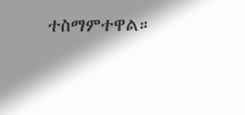ተስማምተዋል።